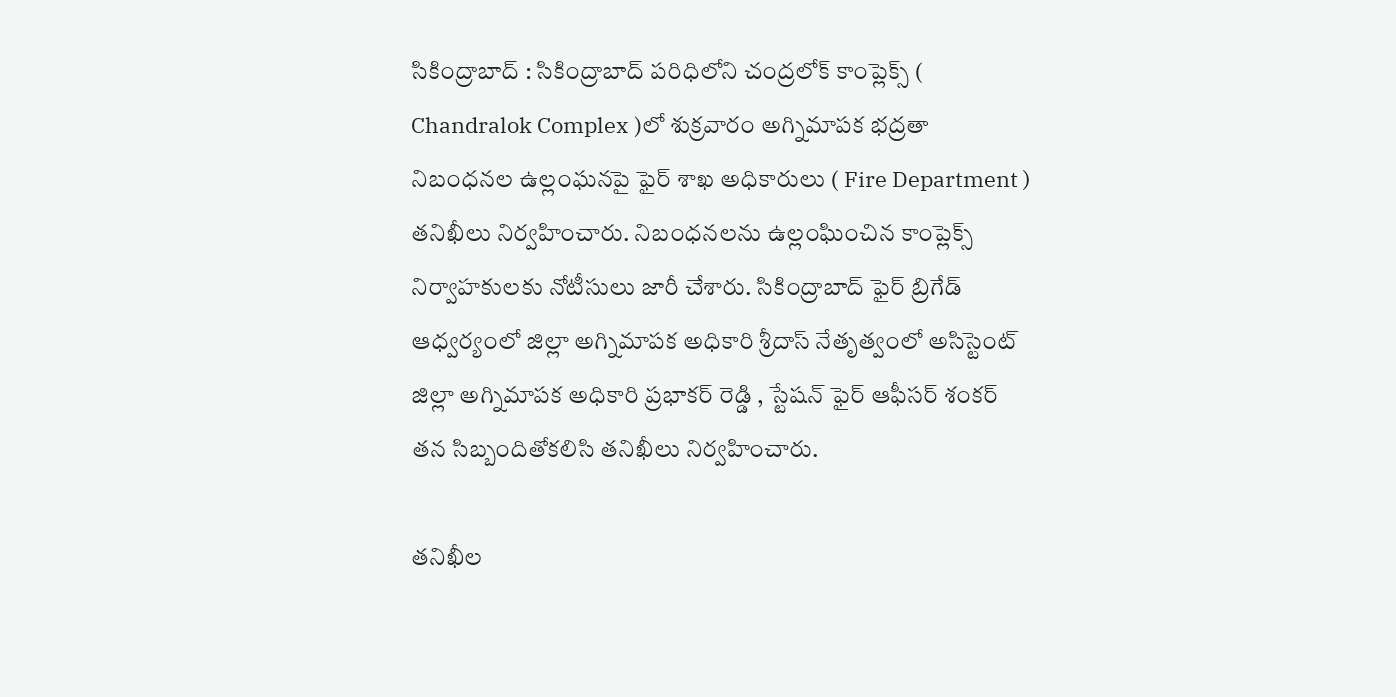సికింద్రాబాద్ : సికింద్రాబాద్ పరిధిలోని చంద్రలోక్ కాంప్లెక్స్ ( Chandralok Complex )లో శుక్రవారం అగ్నిమాపక భద్రతా నిబంధనల ఉల్లంఘనపై ఫైర్ శాఖ అధికారులు ( Fire Department ) తనిఖీలు నిర్వహించారు. నిబంధనలను ఉల్లంఘించిన కాంప్లెక్స్ నిర్వాహకులకు నోటీసులు జారీ చేశారు. సికింద్రాబాద్ ఫైర్ బ్రిగేడ్ ఆధ్వర్యంలో జిల్లా అగ్నిమాపక అధికారి శ్రీదాస్ నేతృత్వంలో అసిస్టెంట్ జిల్లా అగ్నిమాపక అధికారి ప్రభాకర్ రెడ్డి , స్టేషన్ ఫైర్ ఆఫీసర్ శంకర్ తన సిబ్బందితోకలిసి తనిఖీలు నిర్వహించారు.

తనిఖీల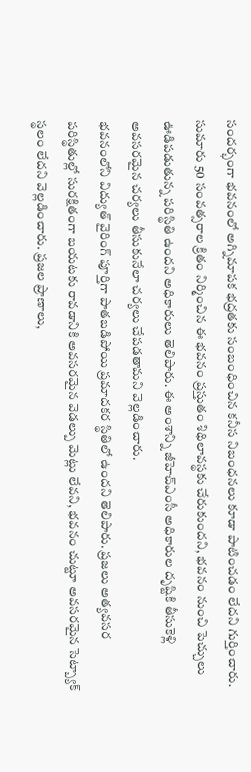సందర్భంగా భవనంలో అగ్నిమాపక భద్రతకు సంబంధించిన కనీస నిబంధనలు కూడా పాటించడం లేదని గుర్తించారు. సుమారు 50 సంవత్సరాల క్రితం నిర్మించిన ఈ భవనం ప్రస్తుతం శిథిలావస్థకు చేరుకుందని, భవనం నుంచి పెచ్చులు ఊడిపడుతున్న పరిస్థితి ఉందని అధికారులు తెలిపారు. ఈ అంశాన్ని జీహెచ్ఎంసీ అధికారుల దృష్టికి తీసుకెళ్లి అవసరమైన చర్యలు తీసుకునేలా చర్యలు చేపడతామని వెల్లడించారు.
భవనంలోని విద్యుత్ వైరింగ్ పూర్తిగా పాతబడిపోయి ప్రమాదకర స్థితిలో ఉందని తెలిపారు. ప్రజలు అత్యవసర పరిస్థితుల్లో సురక్షితంగా బయటకు రావడానికి అవసరమైన వెడల్పు మెట్లు లేవని, భవనం చుట్టూ అవసరమైన సెట్బ్యాక్ స్థలం లేదని వెల్లడించారు. ప్రజల ప్రాణాలు,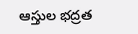ఆస్తుల భద్రత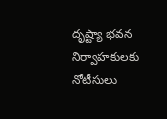దృష్ట్యా భవన నిర్వాహకులకు నోటీసులు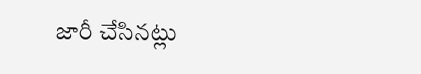జారీ చేసినట్లు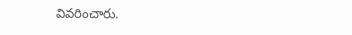వివరించారు.